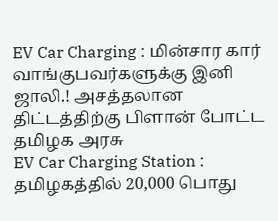EV Car Charging : மின்சார கார் வாங்குபவர்களுக்கு இனி ஜாலி.! அசத்தலான திட்டத்திற்கு பிளான் போட்ட தமிழக அரசு
EV Car Charging Station : தமிழகத்தில் 20,000 பொது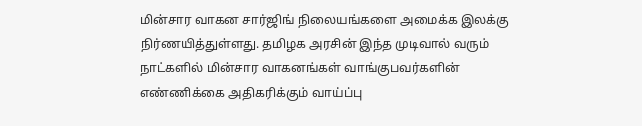மின்சார வாகன சார்ஜிங் நிலையங்களை அமைக்க இலக்கு நிர்ணயித்துள்ளது. தமிழக அரசின் இந்த முடிவால் வரும் நாட்களில் மின்சார வாகனங்கள் வாங்குபவர்களின் எண்ணிக்கை அதிகரிக்கும் வாய்ப்பு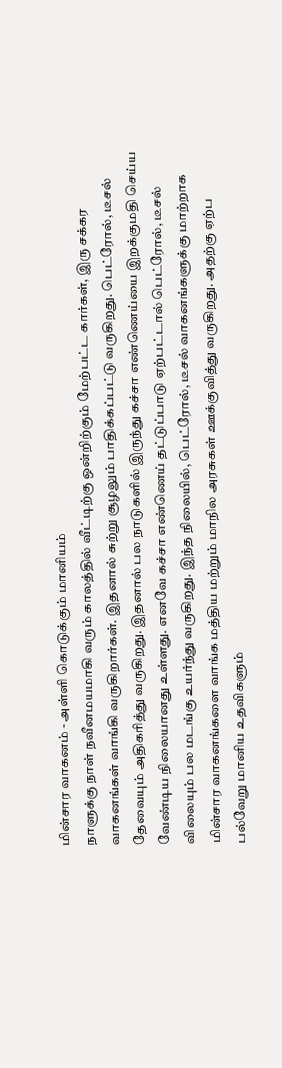மின்சார வாகனம் - அள்ளி கொடுக்கும் மானியம்
நாளுக்கு நாள் நவீனமயமாகி வரும் காலத்தில் வீட்டிற்கு ஒன்றிற்கும் மேற்பட்ட கார்கள், இரு சக்கர வாகனங்கள் வாங்கி வருகிறார்கள். இதனால் சுற்று சூழலும் பாதிக்கப்பட்டு வருகிறது. பெட்ரோல், டீசல் தேவையும் அதிகரித்து வருகிறது. இதனால் பல நாடுகளில் இருந்து கச்சா எண்ணெய்யை இறக்குமதி செய்ய வேண்டிய நிலையானது உள்ளது. எனவே கச்சா எண்ணெய் தட்டுப்பாடு ஏற்பட்டால் பெட்ரோல், டீசல் விலையும் பல மடங்கு உயர்ந்து வருகிறது. இந்த நிலையில், பெட்ரோல், டீசல் வாகனங்களுக்கு மாற்றாக மின்சார வாகனங்களை வாங்க மத்திய மற்றும் மாநில அரசுகள் ஊக்குவித்து வருகிறது. அதற்கு ஏற்ப பல்வேறு மானிய உதவிகளும்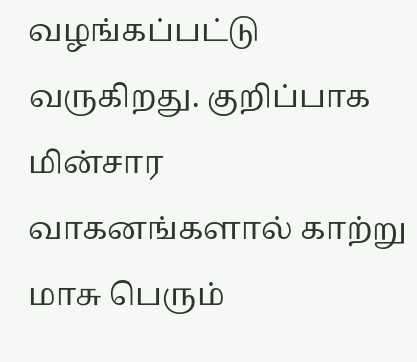வழங்கப்பட்டு வருகிறது. குறிப்பாக மின்சார வாகனங்களால் காற்று மாசு பெரும்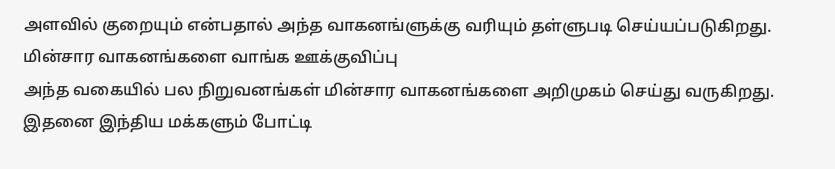அளவில் குறையும் என்பதால் அந்த வாகனங்ளுக்கு வரியும் தள்ளுபடி செய்யப்படுகிறது.
மின்சார வாகனங்களை வாங்க ஊக்குவிப்பு
அந்த வகையில் பல நிறுவனங்கள் மின்சார வாகனங்களை அறிமுகம் செய்து வருகிறது. இதனை இந்திய மக்களும் போட்டி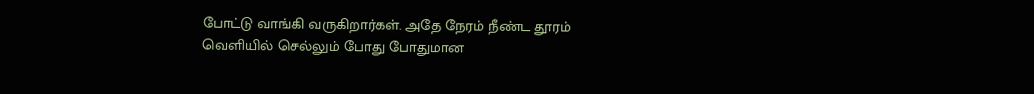போட்டு வாங்கி வருகிறார்கள். அதே நேரம் நீண்ட தூரம் வெளியில் செல்லும் போது போதுமான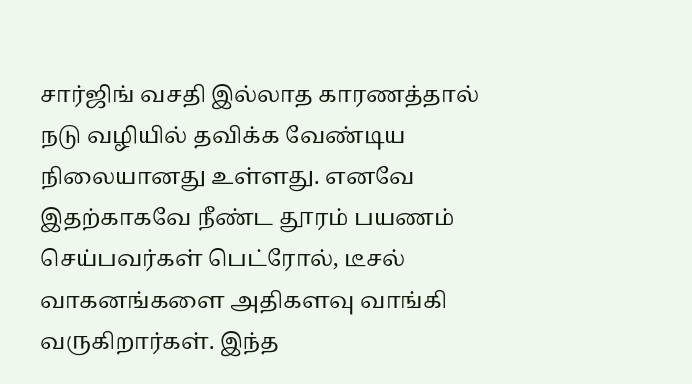சார்ஜிங் வசதி இல்லாத காரணத்தால் நடு வழியில் தவிக்க வேண்டிய நிலையானது உள்ளது. எனவே இதற்காகவே நீண்ட தூரம் பயணம் செய்பவர்கள் பெட்ரோல், டீசல் வாகனங்களை அதிகளவு வாங்கி வருகிறார்கள். இந்த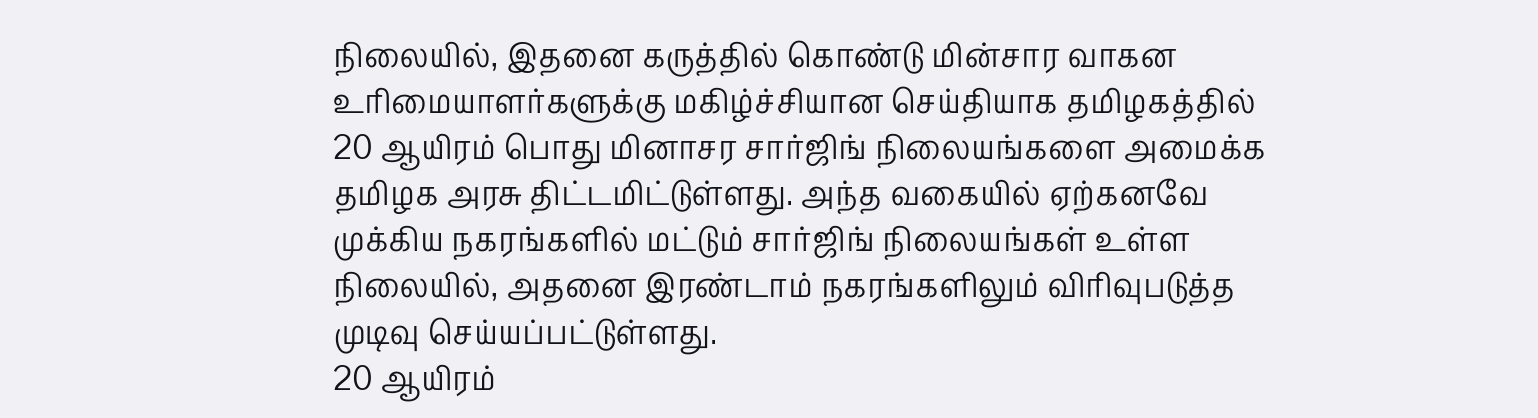நிலையில், இதனை கருத்தில் கொண்டு மின்சார வாகன உரிமையாளர்களுக்கு மகிழ்ச்சியான செய்தியாக தமிழகத்தில் 20 ஆயிரம் பொது மினாசர சார்ஜிங் நிலையங்களை அமைக்க தமிழக அரசு திட்டமிட்டுள்ளது. அந்த வகையில் ஏற்கனவே முக்கிய நகரங்களில் மட்டும் சார்ஜிங் நிலையங்கள் உள்ள நிலையில், அதனை இரண்டாம் நகரங்களிலும் விரிவுபடுத்த முடிவு செய்யப்பட்டுள்ளது.
20 ஆயிரம்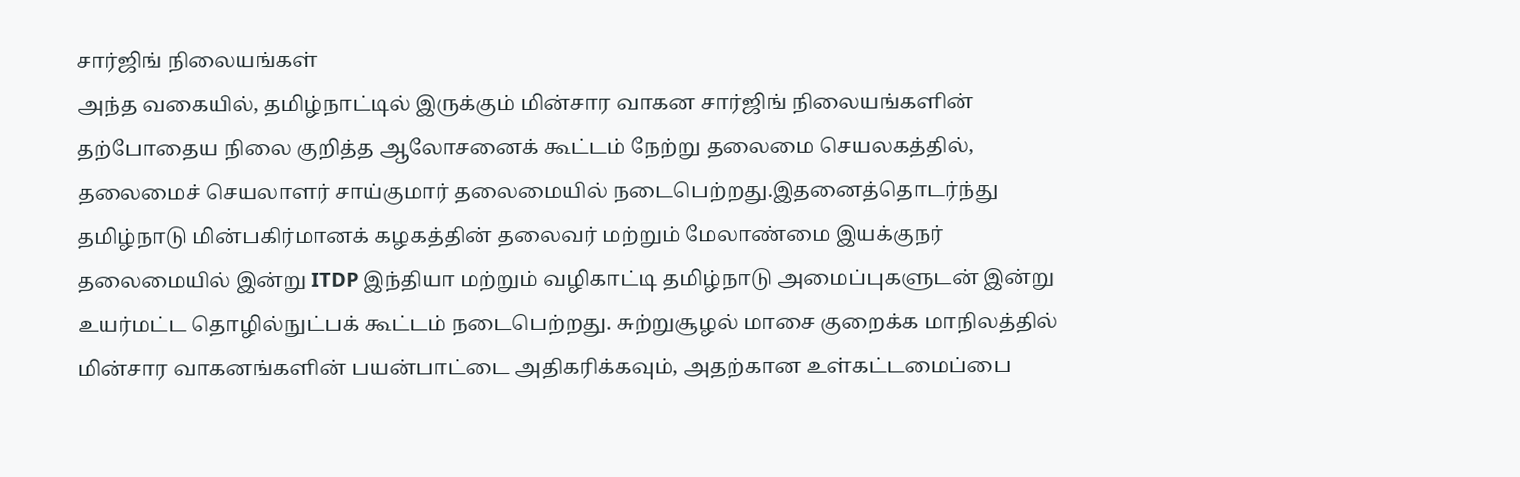சார்ஜிங் நிலையங்கள்
அந்த வகையில், தமிழ்நாட்டில் இருக்கும் மின்சார வாகன சார்ஜிங் நிலையங்களின் தற்போதைய நிலை குறித்த ஆலோசனைக் கூட்டம் நேற்று தலைமை செயலகத்தில், தலைமைச் செயலாளர் சாய்குமார் தலைமையில் நடைபெற்றது.இதனைத்தொடர்ந்து தமிழ்நாடு மின்பகிர்மானக் கழகத்தின் தலைவர் மற்றும் மேலாண்மை இயக்குநர் தலைமையில் இன்று ITDP இந்தியா மற்றும் வழிகாட்டி தமிழ்நாடு அமைப்புகளுடன் இன்று உயர்மட்ட தொழில்நுட்பக் கூட்டம் நடைபெற்றது. சுற்றுசூழல் மாசை குறைக்க மாநிலத்தில் மின்சார வாகனங்களின் பயன்பாட்டை அதிகரிக்கவும், அதற்கான உள்கட்டமைப்பை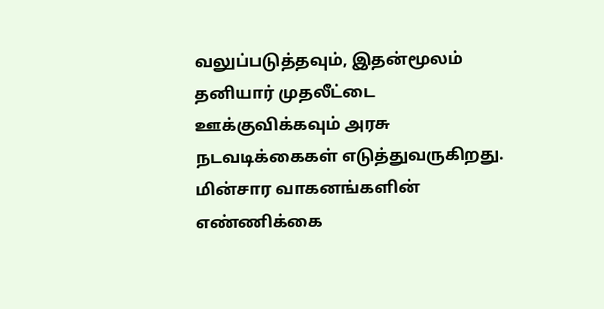வலுப்படுத்தவும், இதன்மூலம் தனியார் முதலீட்டை ஊக்குவிக்கவும் அரசு நடவடிக்கைகள் எடுத்துவருகிறது.
மின்சார வாகனங்களின் எண்ணிக்கை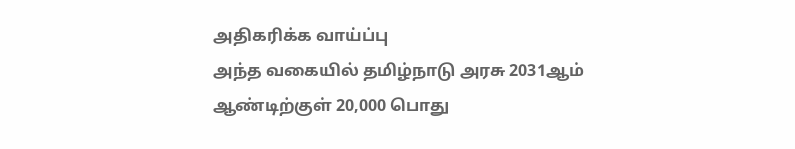அதிகரிக்க வாய்ப்பு
அந்த வகையில் தமிழ்நாடு அரசு 2031ஆம் ஆண்டிற்குள் 20,000 பொது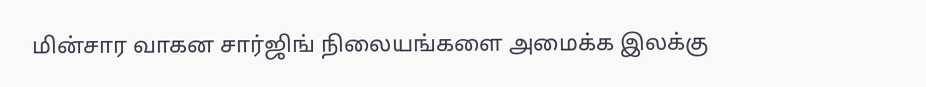மின்சார வாகன சார்ஜிங் நிலையங்களை அமைக்க இலக்கு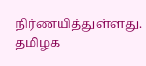நிர்ணயித்துள்ளது. தமிழக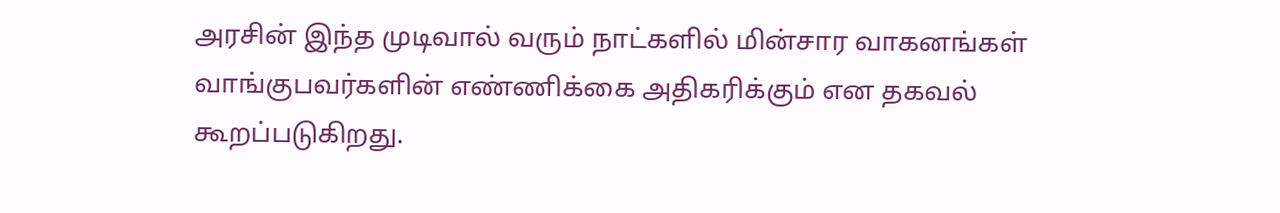அரசின் இந்த முடிவால் வரும் நாட்களில் மின்சார வாகனங்கள் வாங்குபவர்களின் எண்ணிக்கை அதிகரிக்கும் என தகவல் கூறப்படுகிறது.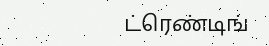ட்ரெண்டிங்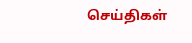செய்திகள்